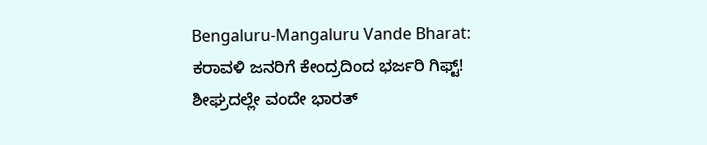Bengaluru-Mangaluru Vande Bharat: ಕರಾವಳಿ ಜನರಿಗೆ ಕೇಂದ್ರದಿಂದ ಭರ್ಜರಿ ಗಿಫ್ಟ್! ಶೀಘ್ರದಲ್ಲೇ ವಂದೇ ಭಾರತ್‌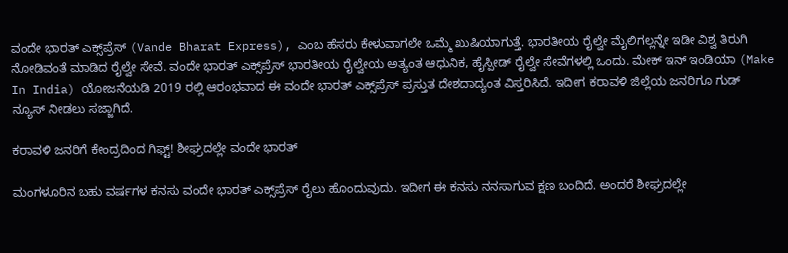ವಂದೇ ಭಾರತ್‌ ಎಕ್ಸ್‌ಪ್ರೆಸ್‌ (Vande Bharat Express), ಎಂಬ ಹೆಸರು ಕೇಳುವಾಗಲೇ ಒಮ್ಮೆ ಖುಷಿಯಾಗುತ್ತೆ. ಭಾರತೀಯ ರೈಲ್ವೇ ಮೈಲಿಗಲ್ಲನ್ನೇ ಇಡೀ ವಿಶ್ವ ತಿರುಗಿ ನೋಡಿವಂತೆ ಮಾಡಿದ ರೈಲ್ವೇ ಸೇವೆ. ವಂದೇ ಭಾರತ್‌ ಎಕ್ಸ್‌ಪ್ರೆಸ್‌ ಭಾರತೀಯ ರೈಲ್ವೇಯ ಅತ್ಯಂತ ಆಧುನಿಕ, ಹೈಸ್ಪೀಡ್‌ ರೈಲ್ವೇ ಸೇವೆಗಳಲ್ಲಿ ಒಂದು. ಮೇಕ್‌ ಇನ್‌ ಇಂಡಿಯಾ (Make In India) ಯೋಜನೆಯಡಿ 2019 ರಲ್ಲಿ ಆರಂಭವಾದ ಈ ವಂದೇ ಭಾರತ್‌ ಎಕ್ಸ್‌ಪ್ರೆಸ್‌ ಪ್ರಸ್ತುತ ದೇಶದಾದ್ಯಂತ ವಿಸ್ತರಿಸಿದೆ. ಇದೀಗ ಕರಾವಳಿ ಜಿಲ್ಲೆಯ ಜನರಿಗೂ ಗುಡ್‌ ನ್ಯೂಸ್‌ ನೀಡಲು ಸಜ್ಜಾಗಿದೆ.

ಕರಾವಳಿ ಜನರಿಗೆ ಕೇಂದ್ರದಿಂದ ಗಿಫ್ಟ್! ಶೀಘ್ರದಲ್ಲೇ ವಂದೇ ಭಾರತ್‌

ಮಂಗಳೂರಿನ ಬಹು ವರ್ಷಗಳ ಕನಸು ವಂದೇ ಭಾರತ್‌ ಎಕ್ಸ್‌ಪ್ರೆಸ್‌ ರೈಲು ಹೊಂದುವುದು. ಇದೀಗ ಈ ಕನಸು ನನಸಾಗುವ ಕ್ಷಣ ಬಂದಿದೆ. ಅಂದರೆ ಶೀಘ್ರದಲ್ಲೇ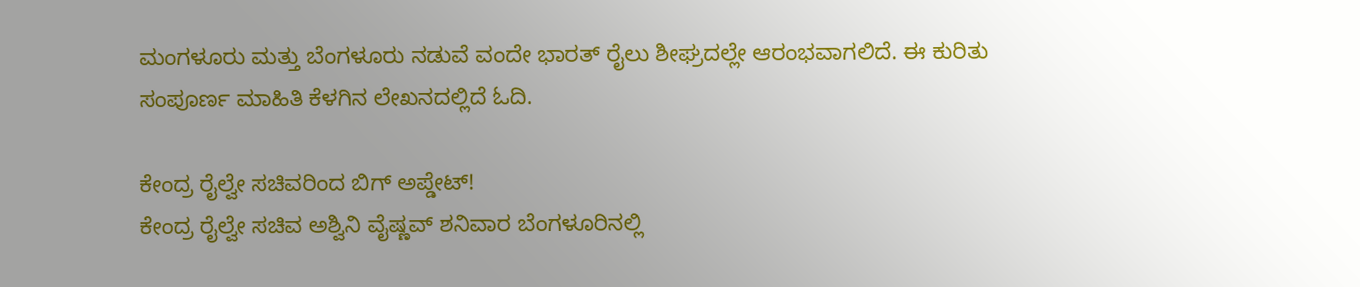ಮಂಗಳೂರು ಮತ್ತು ಬೆಂಗಳೂರು ನಡುವೆ ವಂದೇ ಭಾರತ್‌ ರೈಲು ಶೀಘ್ರದಲ್ಲೇ ಆರಂಭವಾಗಲಿದೆ. ಈ ಕುರಿತು ಸಂಪೂರ್ಣ ಮಾಹಿತಿ ಕೆಳಗಿನ ಲೇಖನದಲ್ಲಿದೆ ಓದಿ.

ಕೇಂದ್ರ ರೈಲ್ವೇ ಸಚಿವರಿಂದ ಬಿಗ್‌ ಅಪ್ಡೇಟ್‌!
ಕೇಂದ್ರ ರೈಲ್ವೇ ಸಚಿವ ಅಶ್ವಿನಿ ವೈಷ್ಣವ್‌ ಶನಿವಾರ ಬೆಂಗಳೂರಿನಲ್ಲಿ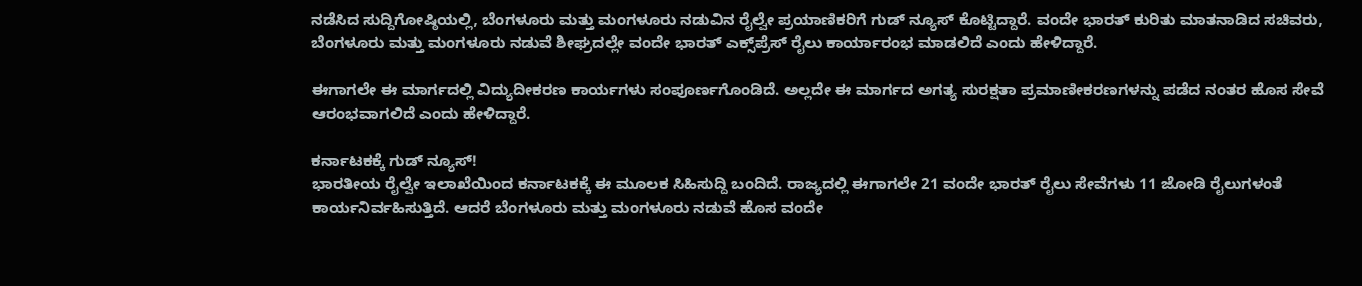ನಡೆಸಿದ ಸುದ್ದಿಗೋಷ್ಠಿಯಲ್ಲಿ, ಬೆಂಗಳೂರು ಮತ್ತು ಮಂಗಳೂರು ನಡುವಿನ ರೈಲ್ವೇ ಪ್ರಯಾಣಿಕರಿಗೆ ಗುಡ್‌ ನ್ಯೂಸ್‌ ಕೊಟ್ಟಿದ್ದಾರೆ. ವಂದೇ ಭಾರತ್‌ ಕುರಿತು ಮಾತನಾಡಿದ ಸಚಿವರು, ಬೆಂಗಳೂರು ಮತ್ತು ಮಂಗಳೂರು ನಡುವೆ ಶೀಘ್ರದಲ್ಲೇ ವಂದೇ ಭಾರತ್‌ ಎಕ್ಸ್‌ಪ್ರೆಸ್‌ ರೈಲು ಕಾರ್ಯಾರಂಭ ಮಾಡಲಿದೆ ಎಂದು ಹೇಳಿದ್ದಾರೆ.

ಈಗಾಗಲೇ ಈ ಮಾರ್ಗದಲ್ಲಿ ವಿದ್ಯುದೀಕರಣ ಕಾರ್ಯಗಳು ಸಂಪೂರ್ಣಗೊಂಡಿದೆ. ಅಲ್ಲದೇ ಈ ಮಾರ್ಗದ ಅಗತ್ಯ ಸುರಕ್ಷತಾ ಪ್ರಮಾಣೀಕರಣಗಳನ್ನು ಪಡೆದ ನಂತರ ಹೊಸ ಸೇವೆ ಆರಂಭವಾಗಲಿದೆ ಎಂದು ಹೇಳಿದ್ದಾರೆ.

ಕರ್ನಾಟಕಕ್ಕೆ ಗುಡ್‌ ನ್ಯೂಸ್!
ಭಾರತೀಯ ರೈಲ್ವೇ ಇಲಾಖೆಯಿಂದ ಕರ್ನಾಟಕಕ್ಕೆ ಈ ಮೂಲಕ ಸಿಹಿಸುದ್ದಿ ಬಂದಿದೆ. ರಾಜ್ಯದಲ್ಲಿ ಈಗಾಗಲೇ 21 ವಂದೇ ಭಾರತ್‌ ರೈಲು ಸೇವೆಗಳು 11 ಜೋಡಿ ರೈಲುಗಳಂತೆ ಕಾರ್ಯನಿರ್ವಹಿಸುತ್ತಿದೆ. ಆದರೆ ಬೆಂಗಳೂರು ಮತ್ತು ಮಂಗಳೂರು ನಡುವೆ ಹೊಸ ವಂದೇ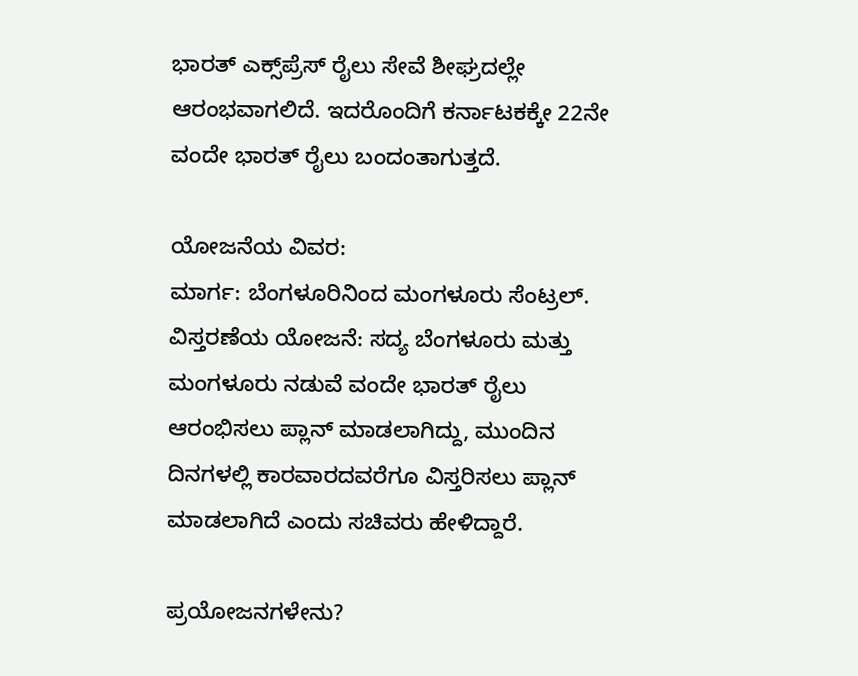ಭಾರತ್‌ ಎಕ್ಸ್‌ಪ್ರೆಸ್‌ ರೈಲು ಸೇವೆ ಶೀಘ್ರದಲ್ಲೇ ಆರಂಭವಾಗಲಿದೆ. ಇದರೊಂದಿಗೆ ಕರ್ನಾಟಕಕ್ಕೇ 22ನೇ ವಂದೇ ಭಾರತ್‌ ರೈಲು ಬಂದಂತಾಗುತ್ತದೆ.

ಯೋಜನೆಯ ವಿವರ:
ಮಾರ್ಗ: ಬೆಂಗಳೂರಿನಿಂದ ಮಂಗಳೂರು ಸೆಂಟ್ರಲ್‌.
ವಿಸ್ತರಣೆಯ ಯೋಜನೆ: ಸದ್ಯ ಬೆಂಗಳೂರು ಮತ್ತು ಮಂಗಳೂರು ನಡುವೆ ವಂದೇ ಭಾರತ್‌ ರೈಲು ಆರಂಭಿಸಲು ಪ್ಲಾನ್‌ ಮಾಡಲಾಗಿದ್ದು, ಮುಂದಿನ ದಿನಗಳಲ್ಲಿ ಕಾರವಾರದವರೆಗೂ ವಿಸ್ತರಿಸಲು ಪ್ಲಾನ್‌ ಮಾಡಲಾಗಿದೆ ಎಂದು ಸಚಿವರು ಹೇಳಿದ್ದಾರೆ.

ಪ್ರಯೋಜನಗಳೇನು?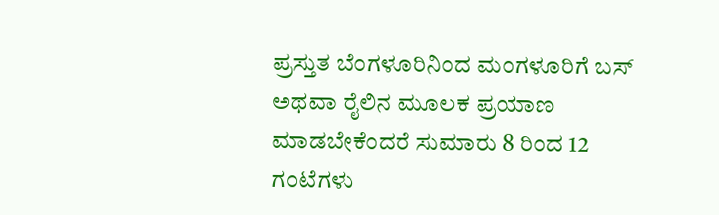ಪ್ರಸ್ತುತ ಬೆಂಗಳೂರಿನಿಂದ ಮಂಗಳೂರಿಗೆ ಬಸ್‌ ಅಥವಾ ರೈಲಿನ ಮೂಲಕ ಪ್ರಯಾಣ ಮಾಡಬೇಕೆಂದರೆ ಸುಮಾರು 8 ರಿಂದ 12 ಗಂಟೆಗಳು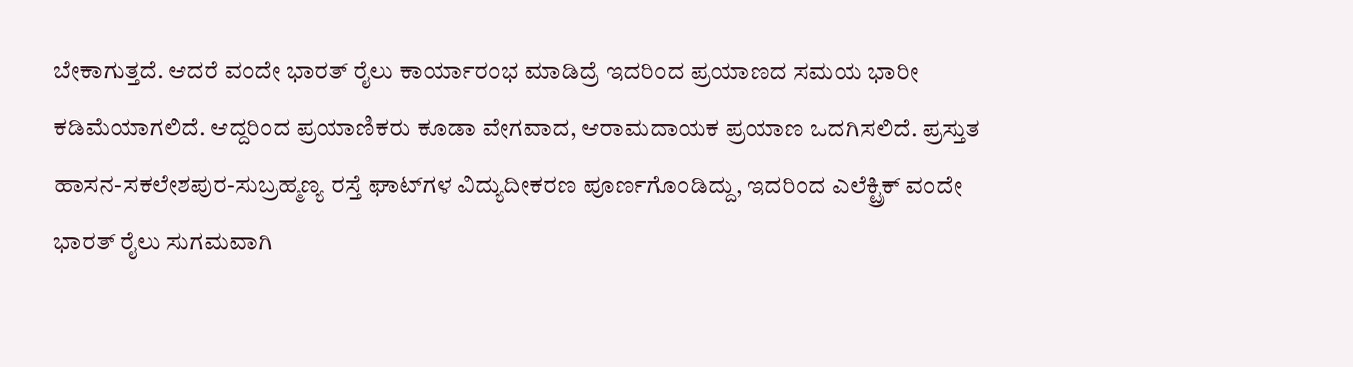ಬೇಕಾಗುತ್ತದೆ. ಆದರೆ ವಂದೇ ಭಾರತ್‌ ರೈಲು ಕಾರ್ಯಾರಂಭ ಮಾಡಿದ್ರೆ ಇದರಿಂದ ಪ್ರಯಾಣದ ಸಮಯ ಭಾರೀ ಕಡಿಮೆಯಾಗಲಿದೆ. ಆದ್ದರಿಂದ ಪ್ರಯಾಣಿಕರು ಕೂಡಾ ವೇಗವಾದ, ಆರಾಮದಾಯಕ ಪ್ರಯಾಣ ಒದಗಿಸಲಿದೆ. ಪ್ರಸ್ತುತ ಹಾಸನ-ಸಕಲೇಶಪುರ-ಸುಬ್ರಹ್ಮಣ್ಯ ರಸ್ತೆ ಘಾಟ್‌ಗಳ ವಿದ್ಯುದೀಕರಣ ಪೂರ್ಣಗೊಂಡಿದ್ದು, ಇದರಿಂದ ಎಲೆಕ್ಟ್ರಿಕ್‌ ವಂದೇ ಭಾರತ್‌ ರೈಲು ಸುಗಮವಾಗಿ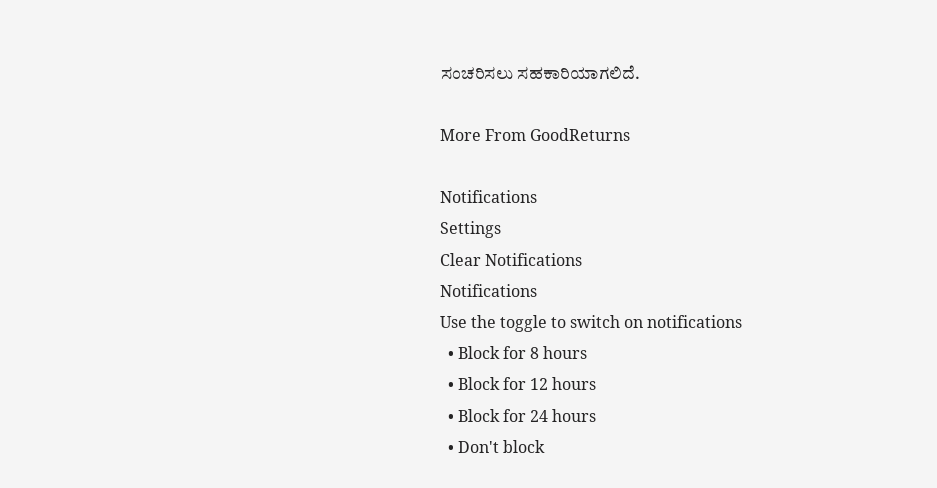ಸಂಚರಿಸಲು ಸಹಕಾರಿಯಾಗಲಿದೆ.

More From GoodReturns

Notifications
Settings
Clear Notifications
Notifications
Use the toggle to switch on notifications
  • Block for 8 hours
  • Block for 12 hours
  • Block for 24 hours
  • Don't block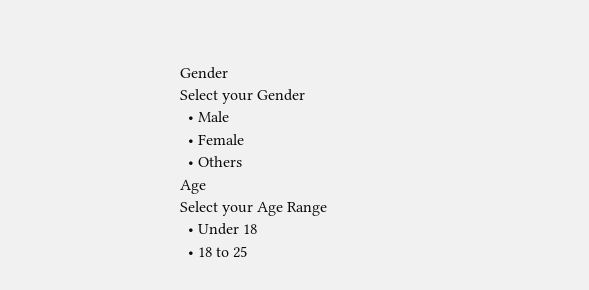Gender
Select your Gender
  • Male
  • Female
  • Others
Age
Select your Age Range
  • Under 18
  • 18 to 25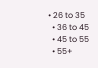• 26 to 35
  • 36 to 45
  • 45 to 55
  • 55+